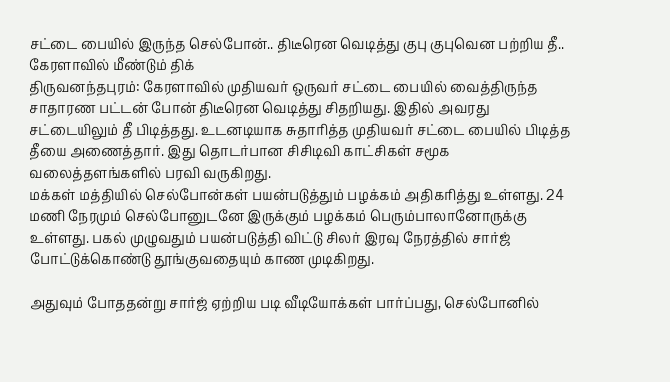சட்டை பையில் இருந்த செல்போன்.. திடீரென வெடித்து குபு குபுவென பற்றிய தீ.. கேரளாவில் மீண்டும் திக்
திருவனந்தபுரம்: கேரளாவில் முதியவர் ஒருவர் சட்டை பையில் வைத்திருந்த சாதாரண பட்டன் போன் திடீரென வெடித்து சிதறியது. இதில் அவரது சட்டையிலும் தீ பிடித்தது. உடனடியாக சுதாரித்த முதியவர் சட்டை பையில் பிடித்த தீயை அணைத்தார். இது தொடர்பான சிசிடிவி காட்சிகள் சமூக வலைத்தளங்களில் பரவி வருகிறது.
மக்கள் மத்தியில் செல்போன்கள் பயன்படுத்தும் பழக்கம் அதிகரித்து உள்ளது. 24 மணி நேரமும் செல்போனுடனே இருக்கும் பழக்கம் பெரும்பாலானோருக்கு உள்ளது. பகல் முழுவதும் பயன்படுத்தி விட்டு சிலர் இரவு நேரத்தில் சார்ஜ் போட்டுக்கொண்டு தூங்குவதையும் காண முடிகிறது.

அதுவும் போததன்று சார்ஜ் ஏற்றிய படி வீடியோக்கள் பார்ப்பது, செல்போனில்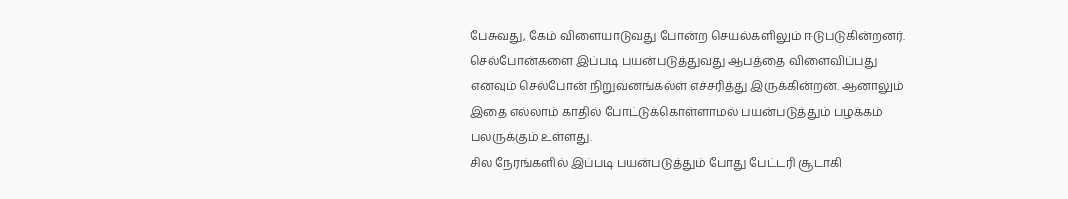பேசுவது, கேம் விளையாடுவது போன்ற செயல்களிலும் ஈடுபடுகின்றனர். செல்போன்களை இப்படி பயன்படுத்துவது ஆபத்தை விளைவிப்பது எனவும் செல்போன் நிறுவனங்கல்ள் எச்சரித்து இருக்கின்றன. ஆனாலும் இதை எல்லாம் காதில் போட்டுக்கொள்ளாமல் பயன்படுத்தும் பழக்கம் பலருக்கும் உள்ளது.
சில நேரங்களில் இப்படி பயன்படுத்தும் போது பேட்டரி சூடாகி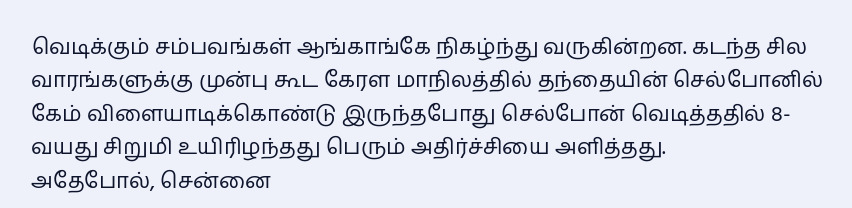வெடிக்கும் சம்பவங்கள் ஆங்காங்கே நிகழ்ந்து வருகின்றன. கடந்த சில வாரங்களுக்கு முன்பு கூட கேரள மாநிலத்தில் தந்தையின் செல்போனில் கேம் விளையாடிக்கொண்டு இருந்தபோது செல்போன் வெடித்ததில் 8-வயது சிறுமி உயிரிழந்தது பெரும் அதிர்ச்சியை அளித்தது.
அதேபோல், சென்னை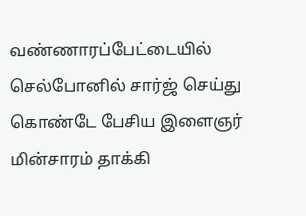வண்ணாரப்பேட்டையில் செல்போனில் சார்ஜ் செய்து கொண்டே பேசிய இளைஞர் மின்சாரம் தாக்கி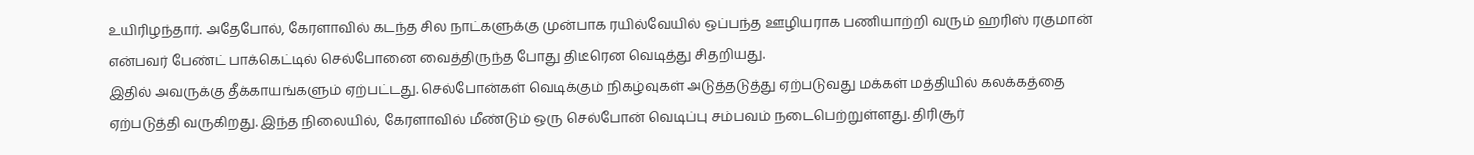உயிரிழந்தார். அதேபோல், கேரளாவில் கடந்த சில நாட்களுக்கு முன்பாக ரயில்வேயில் ஒப்பந்த ஊழியராக பணியாற்றி வரும் ஹரிஸ் ரகுமான் என்பவர் பேண்ட் பாக்கெட்டில் செல்போனை வைத்திருந்த போது திடீரென வெடித்து சிதறியது.
இதில் அவருக்கு தீக்காயங்களும் ஏற்பட்டது. செல்போன்கள் வெடிக்கும் நிகழ்வுகள் அடுத்தடுத்து ஏற்படுவது மக்கள் மத்தியில் கலக்கத்தை ஏற்படுத்தி வருகிறது. இந்த நிலையில், கேரளாவில் மீண்டும் ஒரு செல்போன் வெடிப்பு சம்பவம் நடைபெற்றுள்ளது. திரிசூர்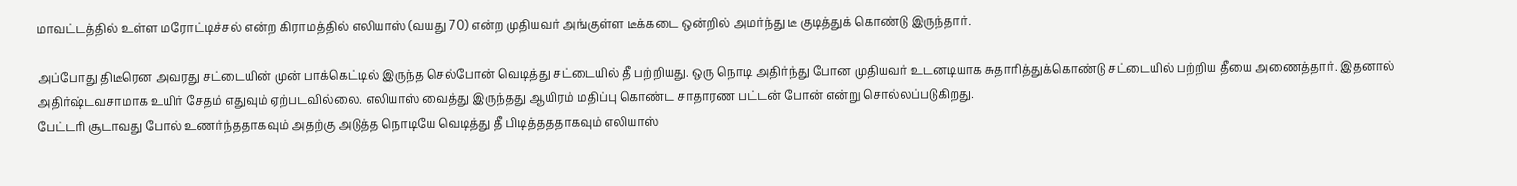மாவட்டத்தில் உள்ள மரோட்டிச்சல் என்ற கிராமத்தில் எலியாஸ் (வயது 70) என்ற முதியவர் அங்குள்ள டீக்கடை ஒன்றில் அமர்ந்து டீ குடித்துக் கொண்டு இருந்தார்.

அப்போது திடீரென அவரது சட்டையின் முன் பாக்கெட்டில் இருந்த செல்போன் வெடித்து சட்டையில் தீ பற்றியது. ஒரு நொடி அதிர்ந்து போன முதியவர் உடனடியாக சுதாரித்துக்கொண்டு சட்டையில் பற்றிய தீயை அணைத்தார். இதனால் அதிர்ஷ்டவசாமாக உயிர் சேதம் எதுவும் ஏற்படவில்லை. எலியாஸ் வைத்து இருந்தது ஆயிரம் மதிப்பு கொண்ட சாதாரண பட்டன் போன் என்று சொல்லப்படுகிறது.
பேட்டரி சூடாவது போல் உணர்ந்ததாகவும் அதற்கு அடுத்த நொடியே வெடித்து தீ பிடித்தததாகவும் எலியாஸ்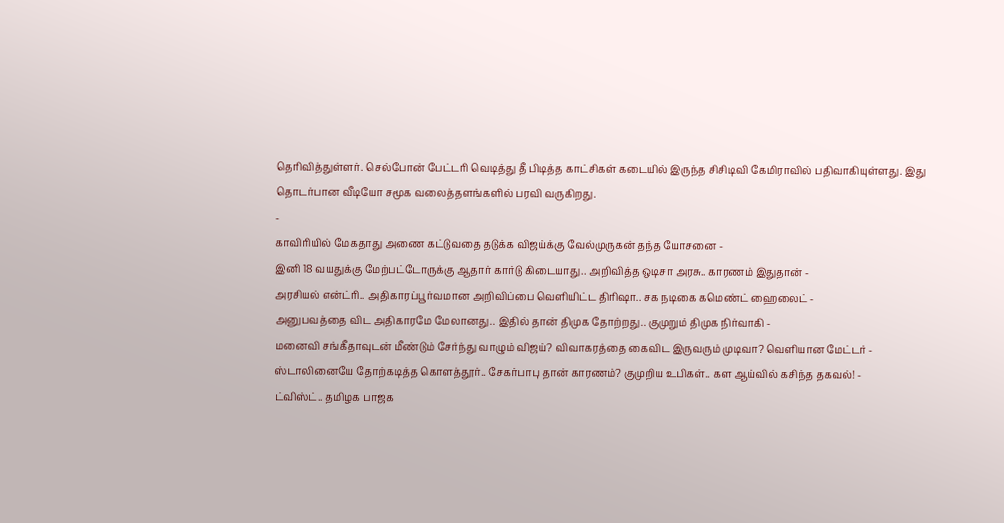தெரிவித்துள்ளர். செல்போன் பேட்டரி வெடித்து தீ பிடித்த காட்சிகள் கடையில் இருந்த சிசிடிவி கேமிராவில் பதிவாகியுள்ளது. இது தொடர்பான வீடியோ சமூக வலைத்தளங்களில் பரவி வருகிறது.
-
காவிரியில் மேகதாது அணை கட்டுவதை தடுக்க விஜய்க்கு வேல்முருகன் தந்த யோசனை -
இனி 18 வயதுக்கு மேற்பட்டோருக்கு ஆதார் கார்டு கிடையாது.. அறிவித்த ஒடிசா அரசு.. காரணம் இதுதான் -
அரசியல் என்ட்ரி.. அதிகாரப்பூர்வமான அறிவிப்பை வெளியிட்ட திரிஷா.. சக நடிகை கமெண்ட் ஹைலைட் -
அனுபவத்தை விட அதிகாரமே மேலானது.. இதில் தான் திமுக தோற்றது.. குமுறும் திமுக நிர்வாகி -
மனைவி சங்கீதாவுடன் மீண்டும் சேர்ந்து வாழும் விஜய்? விவாகரத்தை கைவிட இருவரும் முடிவா? வெளியான மேட்டர் -
ஸ்டாலினையே தோற்கடித்த கொளத்தூர்.. சேகர்பாபு தான் காரணம்? குமுறிய உபிகள்.. கள ஆய்வில் கசிந்த தகவல்! -
ட்விஸ்ட்.. தமிழக பாஜக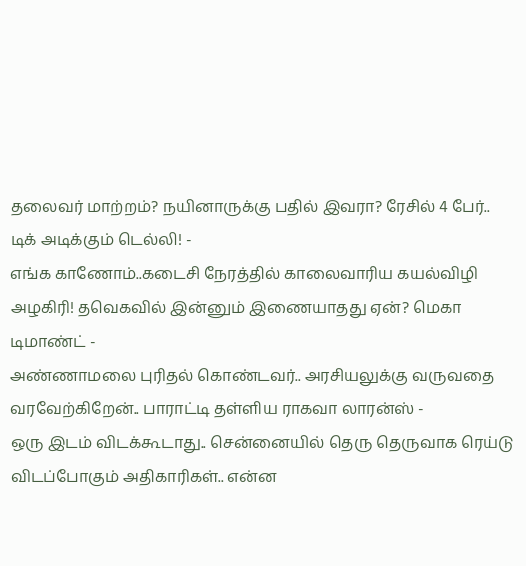தலைவர் மாற்றம்? நயினாருக்கு பதில் இவரா? ரேசில் 4 பேர்.. டிக் அடிக்கும் டெல்லி! -
எங்க காணோம்..கடைசி நேரத்தில் காலைவாரிய கயல்விழி அழகிரி! தவெகவில் இன்னும் இணையாதது ஏன்? மெகா டிமாண்ட் -
அண்ணாமலை புரிதல் கொண்டவர்.. அரசியலுக்கு வருவதை வரவேற்கிறேன்.. பாராட்டி தள்ளிய ராகவா லாரன்ஸ் -
ஒரு இடம் விடக்கூடாது.. சென்னையில் தெரு தெருவாக ரெய்டு விடப்போகும் அதிகாரிகள்.. என்ன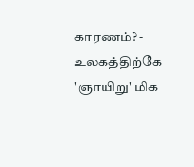காரணம்? -
உலகத்திற்கே 'ஞாயிறு' மிக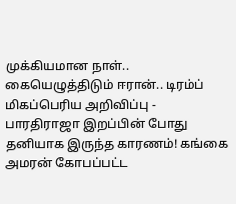முக்கியமான நாள்.. கையெழுத்திடும் ஈரான்.. டிரம்ப் மிகப்பெரிய அறிவிப்பு -
பாரதிராஜா இறப்பின் போது தனியாக இருந்த காரணம்! கங்கை அமரன் கோபப்பட்ட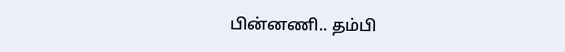பின்னணி.. தம்பி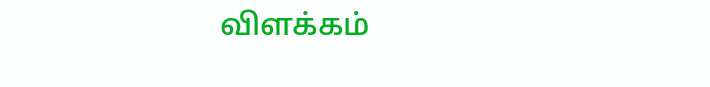விளக்கம்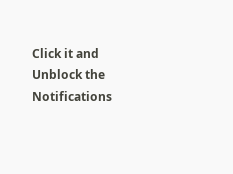Click it and Unblock the Notifications